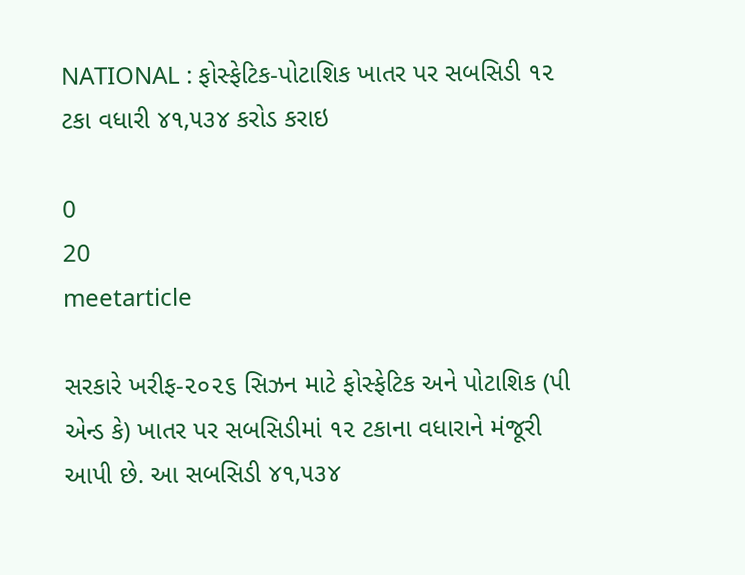NATIONAL : ફોસ્ફેટિક-પોટાશિક ખાતર પર સબસિડી ૧૨ ટકા વધારી ૪૧,૫૩૪ કરોડ કરાઇ

0
20
meetarticle

સરકારે ખરીફ-૨૦૨૬ સિઝન માટે ફોસ્ફેટિક અને પોટાશિક (પી એન્ડ કે) ખાતર પર સબસિડીમાં ૧૨ ટકાના વધારાને મંજૂરી આપી છે. આ સબસિડી ૪૧,૫૩૪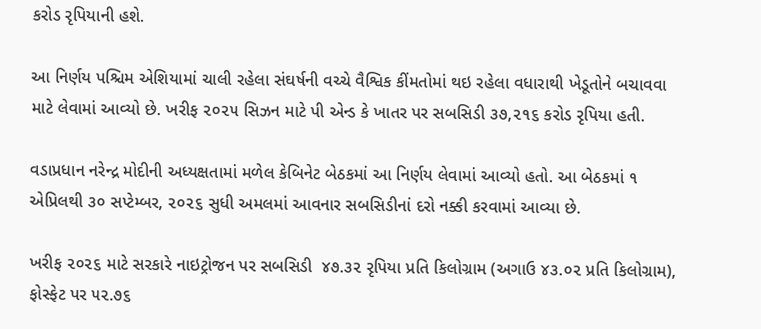કરોડ રૃપિયાની હશે.

આ નિર્ણય પશ્ચિમ એશિયામાં ચાલી રહેલા સંઘર્ષની વચ્ચે વૈશ્વિક કીંમતોમાં થઇ રહેલા વધારાથી ખેડૂતોને બચાવવા માટે લેવામાં આવ્યો છે. ખરીફ ૨૦૨૫ સિઝન માટે પી એન્ડ કે ખાતર પર સબસિડી ૩૭,૨૧૬ કરોડ રૃપિયા હતી.

વડાપ્રધાન નરેન્દ્ર મોદીની અધ્યક્ષતામાં મળેલ કેબિનેટ બેઠકમાં આ નિર્ણય લેવામાં આવ્યો હતો. આ બેઠકમાં ૧ એપ્રિલથી ૩૦ સપ્ટેમ્બર, ૨૦૨૬ સુધી અમલમાં આવનાર સબસિડીનાં દરો નક્કી કરવામાં આવ્યા છે.

ખરીફ ૨૦૨૬ માટે સરકારે નાઇટ્રોજન પર સબસિડી  ૪૭.૩૨ રૃપિયા પ્રતિ કિલોગ્રામ (અગાઉ ૪૩.૦૨ પ્રતિ કિલોગ્રામ), ફોસ્ફેટ પર ૫૨.૭૬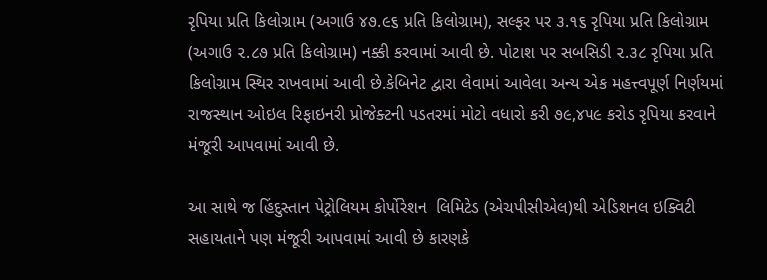રૃપિયા પ્રતિ કિલોગ્રામ (અગાઉ ૪૭.૯૬ પ્રતિ કિલોગ્રામ), સલ્ફર પર ૩.૧૬ રૃપિયા પ્રતિ કિલોગ્રામ (અગાઉ ૨.૮૭ પ્રતિ કિલોગ્રામ) નક્કી કરવામાં આવી છે. પોટાશ પર સબસિડી ૨.૩૮ રૃપિયા પ્રતિ કિલોગ્રામ સ્થિર રાખવામાં આવી છે.કેબિનેટ દ્વારા લેવામાં આવેલા અન્ય એક મહત્ત્વપૂર્ણ નિર્ણયમાં રાજસ્થાન ઓઇલ રિફાઇનરી પ્રોજેક્ટની પડતરમાં મોટો વધારો કરી ૭૯,૪૫૯ કરોડ રૃપિયા કરવાને મંજૂરી આપવામાં આવી છે.

આ સાથે જ હિંદુસ્તાન પેટ્રોલિયમ કોર્પોરેશન  લિમિટેડ (એચપીસીએલ)થી એડિશનલ ઇક્વિટી સહાયતાને પણ મંજૂરી આપવામાં આવી છે કારણકે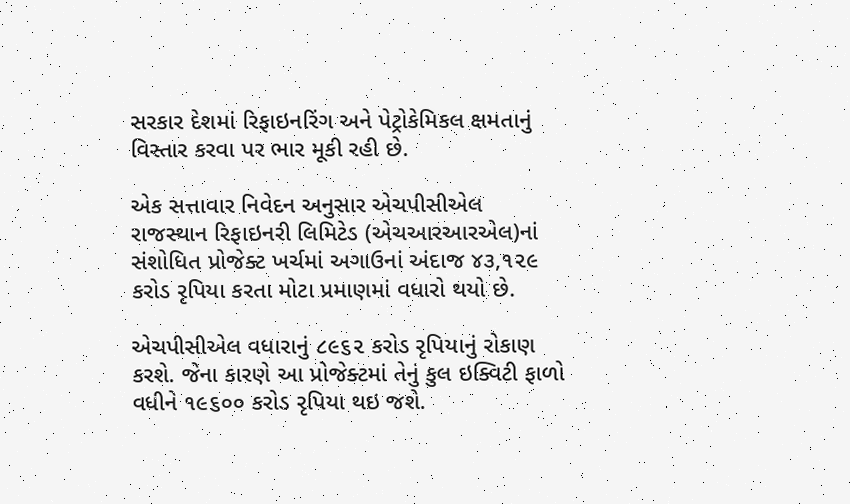સરકાર દેશમાં રિફાઇનરિંગ અને પેટ્રોકેમિકલ ક્ષમતાનું વિસ્તાર કરવા પર ભાર મૂકી રહી છે.

એક સત્તાવાર નિવેદન અનુસાર એચપીસીએલ રાજસ્થાન રિફાઇનરી લિમિટેડ (એચઆરઆરએલ)નાં સંશોધિત પ્રોજેક્ટ ખર્ચમાં અગાઉનાં અંદાજ ૪૩,૧૨૯ કરોડ રૃપિયા કરતા મોટા પ્રમાણમાં વધારો થયો છે.

એચપીસીએલ વધારાનું ૮૯૬૨ કરોડ રૃપિયાનું રોકાણ કરશે. જેના કારણે આ પ્રોજેક્ટમાં તેનું કુલ ઇક્વિટી ફાળો વધીને ૧૯૬૦૦ કરોડ રૃપિયા થઇ જશે.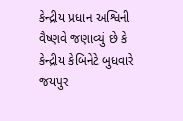કેન્દ્રીય પ્રધાન અશ્વિની વૈષ્ણવે જણાવ્યું છે કે કેન્દ્રીય કેબિનેટે બુધવારે જયપુર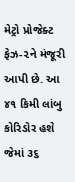મેટ્રો પ્રોજેક્ટ ફેઝ-૨ને મંજૂરી આપી છે. આ ૪૧ કિમી લાંબુ કોરિડોર હશે જેમાં ૩૬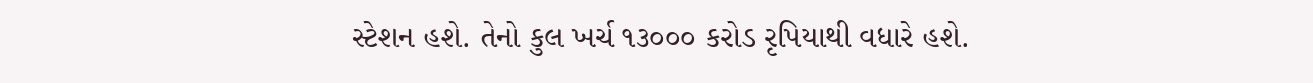સ્ટેશન હશે. તેનો કુલ ખર્ચ ૧૩૦૦૦ કરોડ રૃપિયાથી વધારે હશે.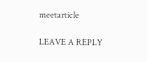meetarticle

LEAVE A REPLY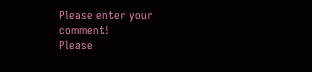Please enter your comment!
Please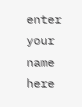enter your name here